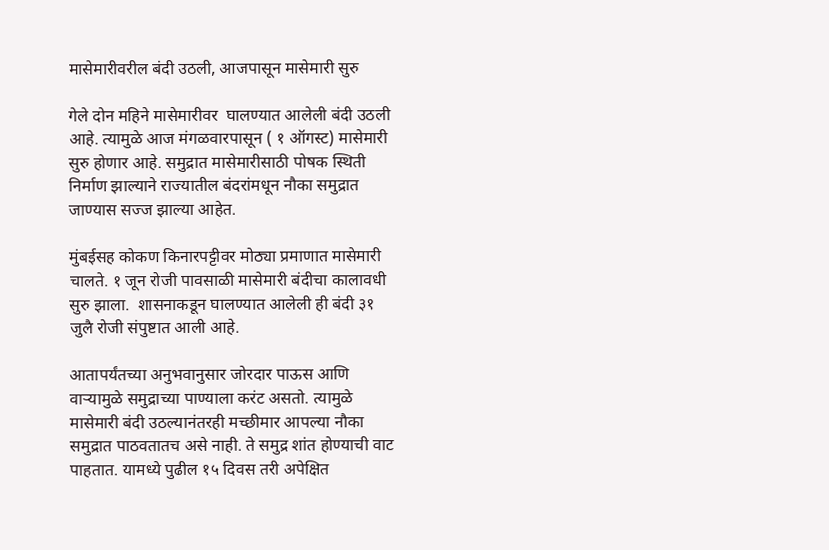मासेमारीवरील बंदी उठली, आजपासून मासेमारी सुरु

गेले दोन महिने मासेमारीवर  घालण्यात आलेली बंदी उठली आहे. त्यामुळे आज मंगळवारपासून ( १ ऑगस्ट) मासेमारी  सुरु होणार आहे. समुद्रात मासेमारीसाठी पोषक स्थिती निर्माण झाल्याने राज्यातील बंदरांमधून नौका समुद्रात जाण्यास सज्ज झाल्या आहेत.

मुंबईसह कोकण किनारपट्टीवर मोठ्या प्रमाणात मासेमारी चालते. १ जून रोजी पावसाळी मासेमारी बंदीचा कालावधी सुरु झाला.  शासनाकडून घालण्यात आलेली ही बंदी ३१ जुलै रोजी संपुष्टात आली आहे.

आतापर्यंतच्या अनुभवानुसार जोरदार पाऊस आणि वार्‍यामुळे समुद्राच्या पाण्याला करंट असतो. त्यामुळे मासेमारी बंदी उठल्यानंतरही मच्छीमार आपल्या नौका समुद्रात पाठवतातच असे नाही. ते समुद्र शांत होण्याची वाट पाहतात. यामध्ये पुढील १५ दिवस तरी अपेक्षित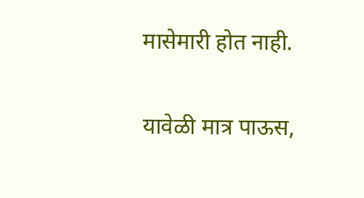मासेमारी होत नाही.

यावेळी मात्र पाऊस,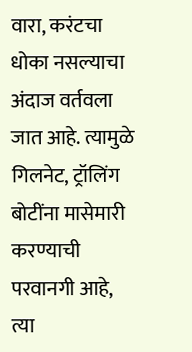वारा, करंटचा धोका नसल्याचा अंदाज वर्तवला जात आहे. त्यामुळे गिलनेट, ट्रॉलिंग बोटींना मासेमारी करण्याची परवानगी आहे, त्या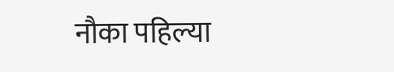नौका पहिल्या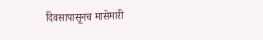दिवसापासूनच मासेमारी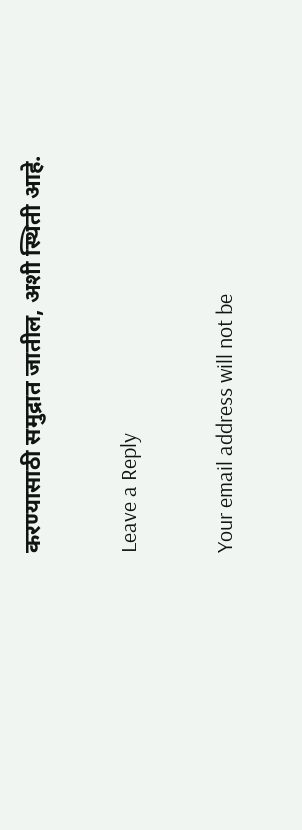करण्यासाठी समुद्रात जातील, अशी स्थिती आहे.

Leave a Reply

Your email address will not be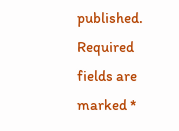published. Required fields are marked *